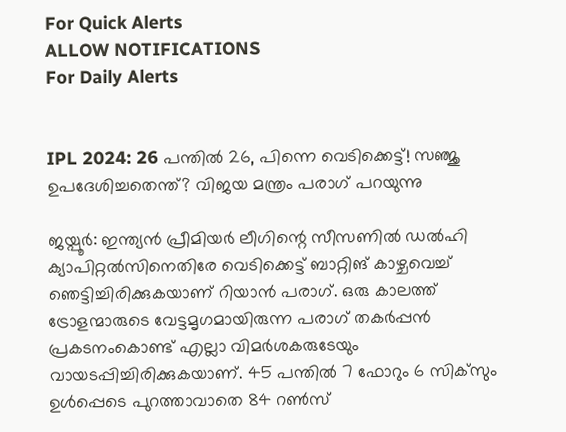For Quick Alerts
ALLOW NOTIFICATIONS
For Daily Alerts


IPL 2024: 26 പന്തില്‍ 26, പിന്നെ വെടിക്കെട്ട്! സഞ്ജു ഉപദേശിച്ചതെന്ത്? വിജയ മന്ത്രം പരാഗ് പറയുന്നു

ജയ്പൂര്‍: ഇന്ത്യന്‍ പ്രീമിയര്‍ ലീഗിന്റെ സീസണില്‍ ഡല്‍ഹി ക്യാപിറ്റല്‍സിനെതിരേ വെടിക്കെട്ട് ബാറ്റിങ് കാഴ്ചവെച്ച് ഞെട്ടിച്ചിരിക്കുകയാണ് റിയാന്‍ പരാഗ്. ഒരു കാലത്ത് ട്രോളന്മാരുടെ വേട്ടമൃഗമായിരുന്ന പരാഗ് തകര്‍പ്പന്‍ പ്രകടനംകൊണ്ട് എല്ലാ വിമര്‍ശകരുടേയും വായടപ്പിച്ചിരിക്കുകയാണ്. 45 പന്തില്‍ 7 ഫോറും 6 സിക്‌സും ഉള്‍പ്പെടെ പുറത്താവാതെ 84 റണ്‍സ്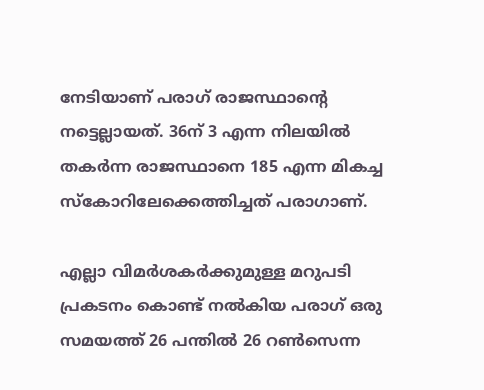നേടിയാണ് പരാഗ് രാജസ്ഥാന്റെ നട്ടെല്ലായത്. 36ന് 3 എന്ന നിലയില്‍ തകര്‍ന്ന രാജസ്ഥാനെ 185 എന്ന മികച്ച സ്‌കോറിലേക്കെത്തിച്ചത് പരാഗാണ്.

എല്ലാ വിമര്‍ശകര്‍ക്കുമുള്ള മറുപടി പ്രകടനം കൊണ്ട് നല്‍കിയ പരാഗ് ഒരു സമയത്ത് 26 പന്തില്‍ 26 റണ്‍സെന്ന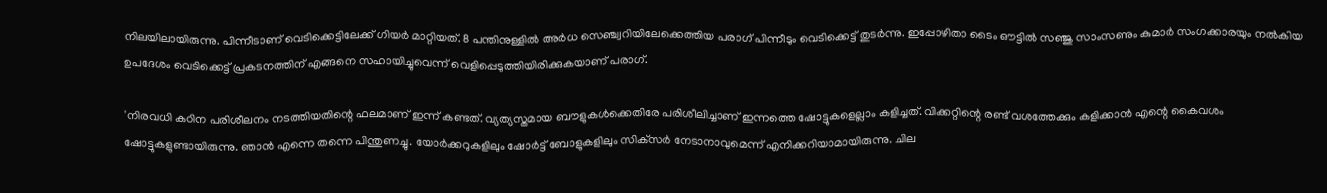നിലയിലായിരുന്നു. പിന്നീടാണ് വെടിക്കെട്ടിലേക്ക് ഗിയര്‍ മാറ്റിയത്. 8 പന്തിനുള്ളില്‍ അര്‍ധ സെഞ്ച്വറിയിലേക്കെത്തിയ പരാഗ് പിന്നീടും വെടിക്കെട്ട് തുടര്‍ന്നു. ഇപ്പോഴിതാ ടൈം ഔട്ടില്‍ സഞ്ജു സാംസണും കുമാര്‍ സംഗക്കാരയും നല്‍കിയ ഉപദേശം വെടിക്കെട്ട് പ്രകടനത്തിന് എങ്ങനെ സഹായിച്ചുവെന്ന് വെളിപ്പെടുത്തിയിരിക്കുകയാണ് പരാഗ്.

'നിരവധി കഠിന പരിശീലനം നടത്തിയതിന്റെ ഫലമാണ് ഇന്ന് കണ്ടത്. വ്യത്യസ്തമായ ബൗളുകള്‍ക്കെതിരേ പരിശീലിച്ചാണ് ഇന്നത്തെ ഷോട്ടുകളെല്ലാം കളിച്ചത്. വിക്കറ്റിന്റെ രണ്ട് വശത്തേക്കും കളിക്കാന്‍ എന്റെ കൈവശം ഷോട്ടുകളുണ്ടായിരുന്നു. ഞാന്‍ എന്നെ തന്നെ പിന്തുണച്ചു. യോര്‍ക്കറുകളിലും ഷോര്‍ട്ട് ബോളുകളിലും സിക്‌സര്‍ നേടാനാവുമെന്ന് എനിക്കറിയാമായിരുന്നു. ചില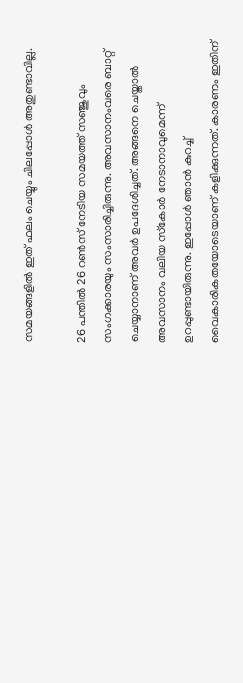സമയങ്ങളില്‍ ഇത് ഫലം ചെയ്യും ചിലപ്പോള്‍ അതുണ്ടാവില്ല.

26 പന്തില്‍ 26 റണ്‍സ് നേടിയ സമയത്ത് സഞ്ജുവും സംഗക്കാരയും സംസാരിച്ചിരുന്നു. അവസാനംവരെ ബാറ്റ് ചെയ്യാനാണ് അവര്‍ ഉപദേശിച്ചത്. അങ്ങനെ ചെയ്താല്‍ അവസാനം വലിയ സ്‌കോര്‍ നേടാനാവുമെന്ന് ഉറപ്പുണ്ടായിരുന്നു. ഇപ്പോള്‍ ഞാന്‍ കുറച്ച് വൈകാരികതയോടെയാണ് കളിക്കുന്നത്. കാരണം ഇതിന്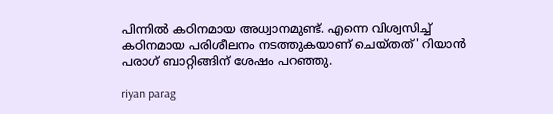പിന്നില്‍ കഠിനമായ അധ്വാനമുണ്ട്. എന്നെ വിശ്വസിച്ച് കഠിനമായ പരിശീലനം നടത്തുകയാണ് ചെയ്തത്' റിയാന്‍ പരാഗ് ബാറ്റിങ്ങിന് ശേഷം പറഞ്ഞു.

riyan parag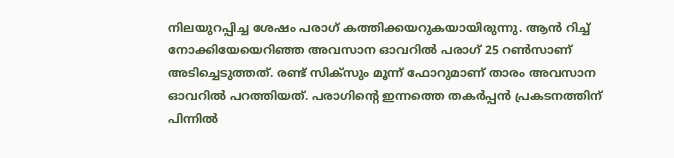നിലയുറപ്പിച്ച ശേഷം പരാഗ് കത്തിക്കയറുകയായിരുന്നു. ആന്‍ റിച്ച് നോക്കിയേയെറിഞ്ഞ അവസാന ഓവറില്‍ പരാഗ് 25 റണ്‍സാണ് അടിച്ചെടുത്തത്. രണ്ട് സിക്‌സും മൂന്ന് ഫോറുമാണ് താരം അവസാന ഓവറില്‍ പറത്തിയത്. പരാഗിന്റെ ഇന്നത്തെ തകര്‍പ്പന്‍ പ്രകടനത്തിന് പിന്നില്‍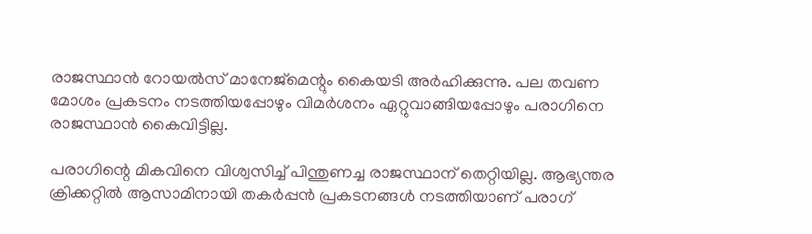രാജസ്ഥാന്‍ റോയല്‍സ് മാനേജ്‌മെന്റും കൈയടി അര്‍ഹിക്കുന്നു. പല തവണ മോശം പ്രകടനം നടത്തിയപ്പോഴും വിമര്‍ശനം ഏറ്റുവാങ്ങിയപ്പോഴും പരാഗിനെ രാജസ്ഥാന്‍ കൈവിട്ടില്ല.

പരാഗിന്റെ മികവിനെ വിശ്വസിച്ച് പിന്തുണച്ച രാജസ്ഥാന് തെറ്റിയില്ല. ആഭ്യന്തര ക്രിക്കറ്റില്‍ ആസാമിനായി തകര്‍പ്പന്‍ പ്രകടനങ്ങള്‍ നടത്തിയാണ് പരാഗ്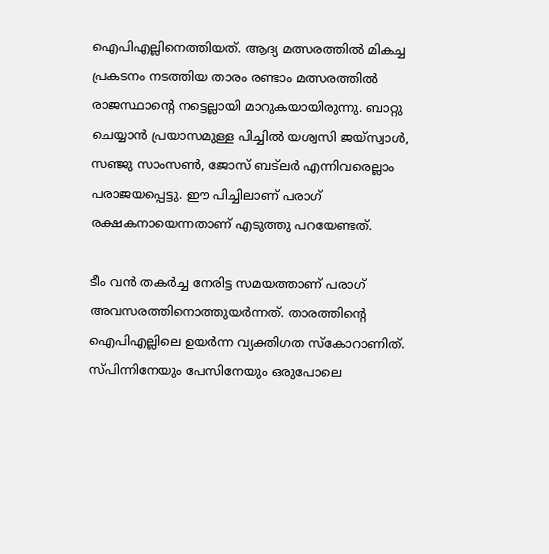ഐപിഎല്ലിനെത്തിയത്. ആദ്യ മത്സരത്തില്‍ മികച്ച പ്രകടനം നടത്തിയ താരം രണ്ടാം മത്സരത്തില്‍ രാജസ്ഥാന്റെ നട്ടെല്ലായി മാറുകയായിരുന്നു. ബാറ്റു ചെയ്യാന്‍ പ്രയാസമുള്ള പിച്ചില്‍ യശ്വസി ജയ്‌സ്വാള്‍, സഞ്ജു സാംസണ്‍, ജോസ് ബട്‌ലര്‍ എന്നിവരെല്ലാം പരാജയപ്പെട്ടു. ഈ പിച്ചിലാണ് പരാഗ് രക്ഷകനായെന്നതാണ് എടുത്തു പറയേണ്ടത്.

ടീം വന്‍ തകര്‍ച്ച നേരിട്ട സമയത്താണ് പരാഗ് അവസരത്തിനൊത്തുയര്‍ന്നത്. താരത്തിന്റെ ഐപിഎല്ലിലെ ഉയര്‍ന്ന വ്യക്തിഗത സ്‌കോറാണിത്. സ്പിന്നിനേയും പേസിനേയും ഒരുപോലെ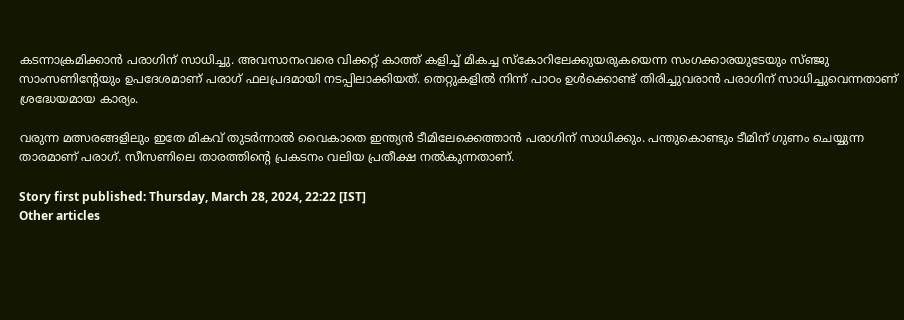കടന്നാക്രമിക്കാന്‍ പരാഗിന് സാധിച്ചു. അവസാനംവരെ വിക്കറ്റ് കാത്ത് കളിച്ച് മികച്ച സ്‌കോറിലേക്കുയരുകയെന്ന സംഗക്കാരയുടേയും സ്ഞ്ജു സാംസണിന്റേയും ഉപദേശമാണ് പരാഗ് ഫലപ്രദമായി നടപ്പിലാക്കിയത്. തെറ്റുകളില്‍ നിന്ന് പാഠം ഉള്‍ക്കൊണ്ട് തിരിച്ചുവരാന്‍ പരാഗിന് സാധിച്ചുവെന്നതാണ് ശ്രദ്ധേയമായ കാര്യം.

വരുന്ന മത്സരങ്ങളിലും ഇതേ മികവ് തുടര്‍ന്നാല്‍ വൈകാതെ ഇന്ത്യന്‍ ടീമിലേക്കെത്താന്‍ പരാഗിന് സാധിക്കും. പന്തുകൊണ്ടും ടീമിന് ഗുണം ചെയ്യുന്ന താരമാണ് പരാഗ്. സീസണിലെ താരത്തിന്റെ പ്രകടനം വലിയ പ്രതീക്ഷ നല്‍കുന്നതാണ്.

Story first published: Thursday, March 28, 2024, 22:22 [IST]
Other articles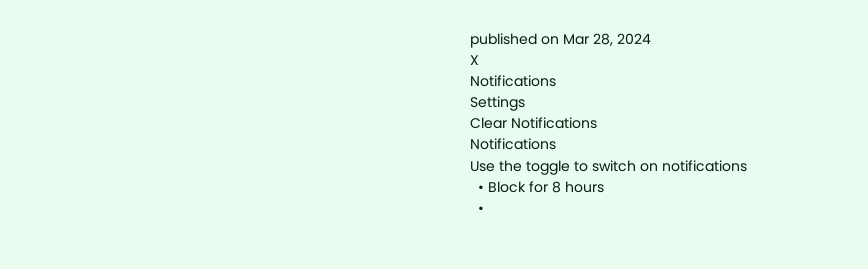published on Mar 28, 2024
X
Notifications
Settings
Clear Notifications
Notifications
Use the toggle to switch on notifications
  • Block for 8 hours
  •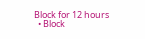Block for 12 hours
  • Block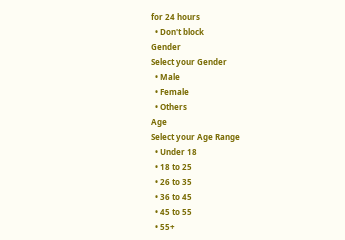for 24 hours
  • Don't block
Gender
Select your Gender
  • Male
  • Female
  • Others
Age
Select your Age Range
  • Under 18
  • 18 to 25
  • 26 to 35
  • 36 to 45
  • 45 to 55
  • 55+